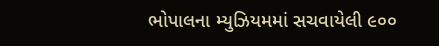ભોપાલના મ્યુઝિયમમાં સચવાયેલી ૯૦૦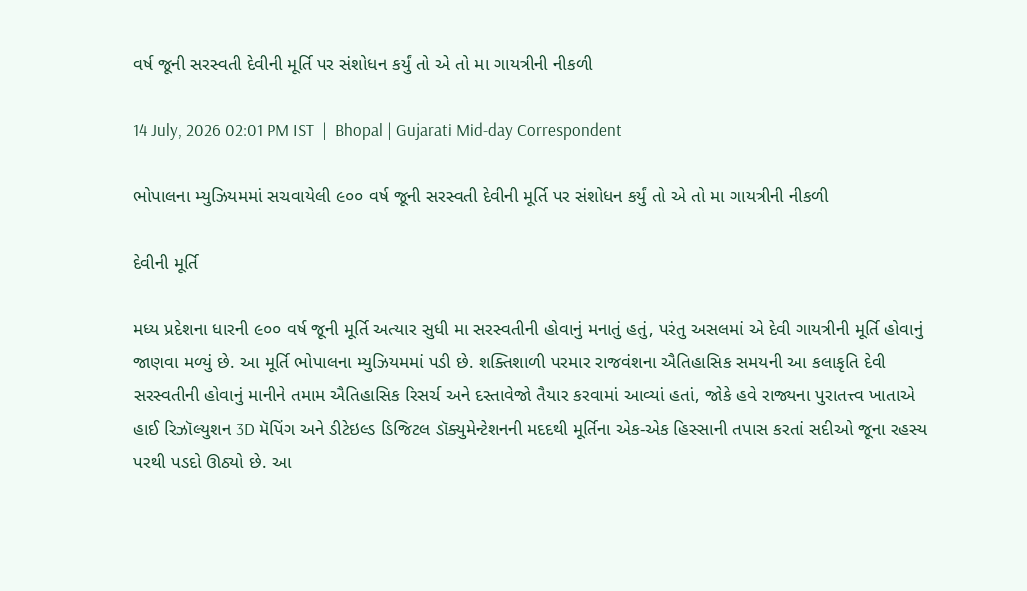વર્ષ જૂની સરસ્વતી દેવીની મૂર્તિ પર સંશોધન કર્યું તો એ તો મા ગાયત્રીની નીકળી

14 July, 2026 02:01 PM IST  |  Bhopal | Gujarati Mid-day Correspondent

ભોપાલના મ્યુઝિયમમાં સચવાયેલી ૯૦૦ વર્ષ જૂની સરસ્વતી દેવીની મૂર્તિ પર સંશોધન કર્યું તો એ તો મા ગાયત્રીની નીકળી

દેવીની મૂર્તિ

મધ્ય પ્રદેશના ધારની ૯૦૦ વર્ષ જૂની મૂર્તિ અત્યાર સુધી મા સરસ્વતીની હોવાનું મનાતું હતું, પરંતુ અસલમાં એ દેવી ગાયત્રીની મૂર્તિ હોવાનું જાણવા મળ્યું છે. આ મૂર્તિ ભોપાલના મ્યુઝિયમમાં પડી છે. શક્તિશાળી પરમાર રાજવંશના ઐતિહાસિક સમયની આ કલાકૃતિ દેવી સરસ્વતીની હોવાનું માનીને તમામ ઐતિહાસિક રિસર્ચ અને દસ્તાવેજો તૈયાર કરવામાં આવ્યાં હતાં, જોકે હવે રાજ્યના પુરાતત્ત્વ ખાતાએ હાઈ રિઝૉલ્યુશન 3D મૅપિંગ અને ડીટેઇલ્ડ ડિજિટલ ડૉક્યુમેન્ટેશનની મદદથી મૂર્તિના એક-એક હિસ્સાની તપાસ કરતાં સદીઓ જૂના રહસ્ય પરથી પડદો ઊઠ્યો છે. આ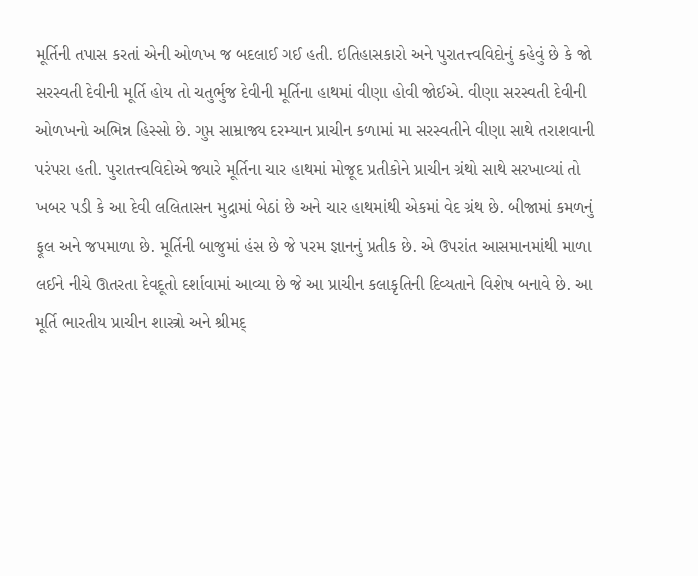મૂર્તિની તપાસ કરતાં એની ઓળખ જ બદલાઈ ગઈ હતી. ઇતિહાસકારો અને પુરાતત્ત્વવિદોનું કહેવું છે કે જો સરસ્વતી દેવીની મૂર્તિ હોય તો ચતુર્ભુજ દેવીની મૂર્તિના હાથમાં વીણા હોવી જોઈએ. વીણા સરસ્વતી દેવીની ઓળખનો અભિન્ન હિસ્સો છે. ગુપ્ત સામ્રાજ્ય દરમ્યાન પ્રાચીન કળામાં મા સરસ્વતીને વીણા સાથે તરાશવાની પરંપરા હતી. પુરાતત્ત્વવિદોએ જ્યારે મૂર્તિના ચાર હાથમાં મોજૂદ પ્રતીકોને પ્રાચીન ગ્રંથો સાથે સરખાવ્યાં તો ખબર પડી કે આ દેવી લલિતાસન મુદ્રામાં બેઠાં છે અને ચાર હાથમાંથી એકમાં વેદ ગ્રંથ છે. બીજામાં કમળનું ફૂલ અને જપમાળા છે. મૂર્તિની બાજુમાં હંસ છે જે પરમ જ્ઞાનનું પ્રતીક છે. એ ઉપરાંત આસમાનમાંથી માળા લઈને નીચે ઊતરતા દેવદૂતો દર્શાવામાં આવ્યા છે જે આ પ્રાચીન કલાકૃતિની દિવ્યતાને વિશેષ બનાવે છે. આ મૂર્તિ ભારતીય પ્રાચીન શાસ્ત્રો અને શ્રીમદ્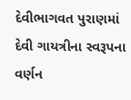દેવીભાગવત પુરાણમાં દેવી ગાયત્રીના સ્વરૂપના વર્ણન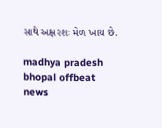સાથે અક્ષરશઃ મેળ ખાય છે.

madhya pradesh bhopal offbeat news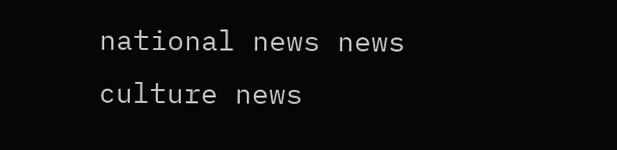national news news culture news